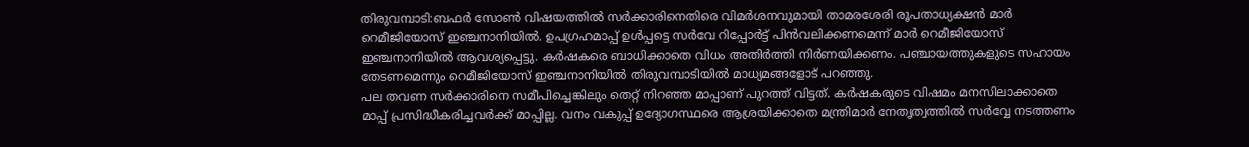തിരുവമ്പാടി:ബഫർ സോൺ വിഷയത്തിൽ സർക്കാരിനെതിരെ വിമർശനവുമായി താമരശേരി രൂപതാധ്യക്ഷൻ മാർ റെമീജിയോസ് ഇഞ്ചനാനിയിൽ. ഉപഗ്രഹമാപ്പ് ഉൾപ്പട്ടെ സർവേ റിപ്പോർട്ട് പിൻവലിക്കണമെന്ന് മാർ റെമീജിയോസ് ഇഞ്ചനാനിയിൽ ആവശ്യപ്പെട്ടു. കർഷകരെ ബാധിക്കാതെ വിധം അതിർത്തി നിർണയിക്കണം. പഞ്ചായത്തുകളുടെ സഹായം തേടണമെന്നും റെമീജിയോസ് ഇഞ്ചനാനിയിൽ തിരുവമ്പാടിയിൽ മാധ്യമങ്ങളോട് പറഞ്ഞു.
പല തവണ സർക്കാരിനെ സമീപിച്ചെങ്കിലും തെറ്റ് നിറഞ്ഞ മാപ്പാണ് പുറത്ത് വിട്ടത്. കർഷകരുടെ വിഷമം മനസിലാക്കാതെ മാപ്പ് പ്രസിദ്ധീകരിച്ചവർക്ക് മാപ്പില്ല. വനം വകുപ്പ് ഉദ്യോഗസ്ഥരെ ആശ്രയിക്കാതെ മന്ത്രിമാർ നേതൃത്വത്തിൽ സർവ്വേ നടത്തണം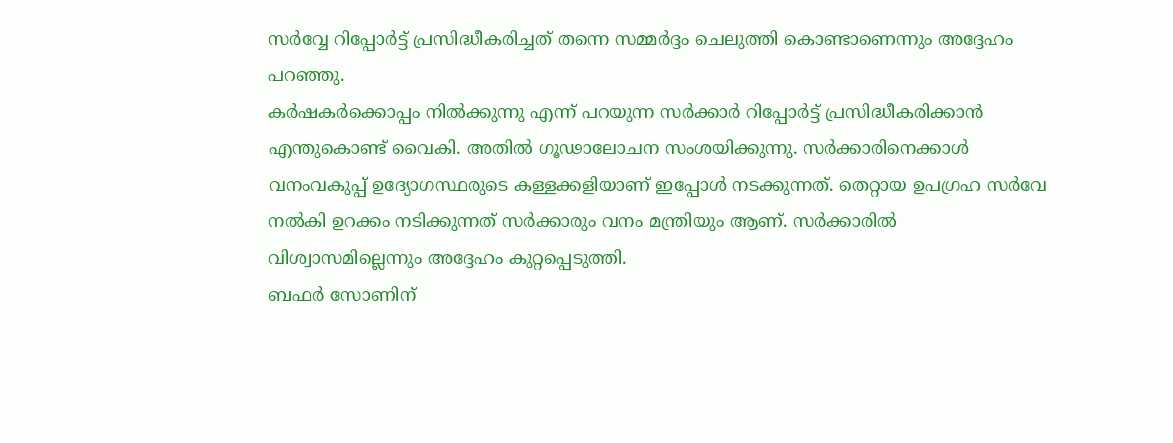സർവ്വേ റിപ്പോർട്ട് പ്രസിദ്ധീകരിച്ചത് തന്നെ സമ്മർദ്ദം ചെലുത്തി കൊണ്ടാണെന്നും അദ്ദേഹം പറഞ്ഞു.
കർഷകർക്കൊപ്പം നിൽക്കുന്നു എന്ന് പറയുന്ന സർക്കാർ റിപ്പോർട്ട് പ്രസിദ്ധീകരിക്കാൻ എന്തുകൊണ്ട് വൈകി. അതിൽ ഗൂഢാലോചന സംശയിക്കുന്നു. സർക്കാരിനെക്കാൾ വനംവകുപ്പ് ഉദ്യോഗസ്ഥരുടെ കള്ളക്കളിയാണ് ഇപ്പോൾ നടക്കുന്നത്. തെറ്റായ ഉപഗ്രഹ സർവേ നൽകി ഉറക്കം നടിക്കുന്നത് സർക്കാരും വനം മന്ത്രിയും ആണ്. സർക്കാരിൽ വിശ്വാസമില്ലെന്നും അദ്ദേഹം കുറ്റപ്പെടുത്തി.
ബഫർ സോണിന്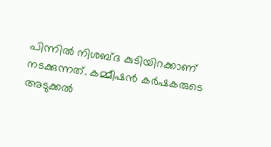പിന്നിൽ നിശബ്ദ കുടിയിറക്കാണ് നടക്കുന്നത്. കമ്മീഷൻ കർഷകരുടെ അടുക്കൽ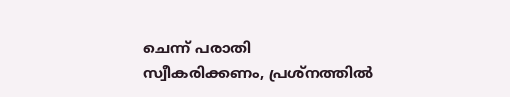ചെന്ന് പരാതി സ്വീകരിക്കണം, പ്രശ്നത്തിൽ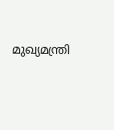മുഖ്യമന്ത്രി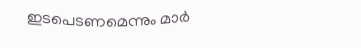ഇടപെടണമെന്നും മാർ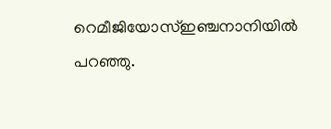റെമീജിയോസ്ഇഞ്ചനാനിയിൽ പറഞ്ഞു.